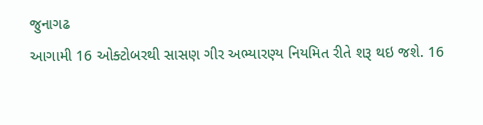જુનાગઢ
આગામી 16 ઓક્ટોબરથી સાસણ ગીર અભ્યારણ્ય નિયમિત રીતે શરૂ થઇ જશે. 16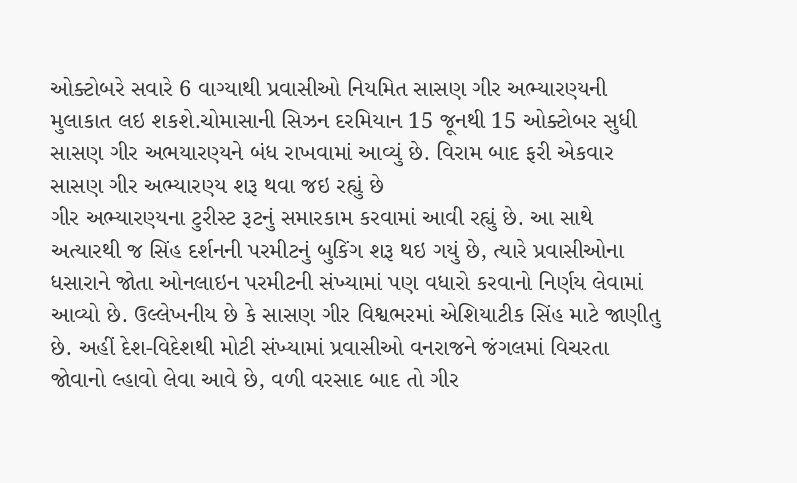ઓક્ટોબરે સવારે 6 વાગ્યાથી પ્રવાસીઓ નિયમિત સાસણ ગીર અભ્યારણ્યની મુલાકાત લઇ શકશે.ચોમાસાની સિઝન દરમિયાન 15 જૂનથી 15 ઓક્ટોબર સુધી સાસણ ગીર અભયારણ્યને બંધ રાખવામાં આવ્યું છે. વિરામ બાદ ફરી એકવાર સાસણ ગીર અભ્યારણ્ય શરૂ થવા જઇ રહ્યું છે
ગીર અભ્યારણ્યના ટુરીસ્ટ રૂટનું સમારકામ કરવામાં આવી રહ્યું છે. આ સાથે અત્યારથી જ સિંહ દર્શનની પરમીટનું બુકિંગ શરૂ થઇ ગયું છે, ત્યારે પ્રવાસીઓના ધસારાને જોતા ઓનલાઇન પરમીટની સંખ્યામાં પણ વધારો કરવાનો નિર્ણય લેવામાં આવ્યો છે. ઉલ્લેખનીય છે કે સાસણ ગીર વિશ્વભરમાં એશિયાટીક સિંહ માટે જાણીતુ છે. અહીં દેશ-વિદેશથી મોટી સંખ્યામાં પ્રવાસીઓ વનરાજને જંગલમાં વિચરતા જોવાનો લ્હાવો લેવા આવે છે, વળી વરસાદ બાદ તો ગીર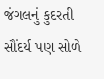જંગલનું કુદરતી સૌંદર્ય પણ સોળે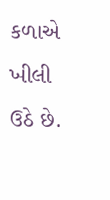કળાએ ખીલી ઉઠે છે.